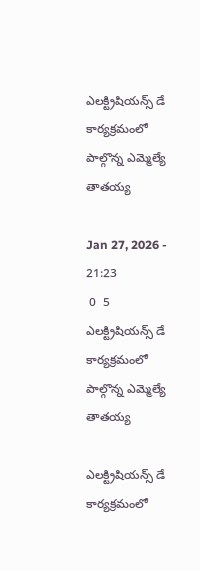ఎలక్ట్రిషియన్స్ డే కార్యక్రమంలో పాల్గొన్న ఎమ్మెల్యే తాతయ్య

Jan 27, 2026 - 21:23
 0  5
ఎలక్ట్రిషియన్స్ డే కార్యక్రమంలో పాల్గొన్న ఎమ్మెల్యే తాతయ్య

ఎలక్ట్రిషియన్స్ డే కార్యక్రమంలో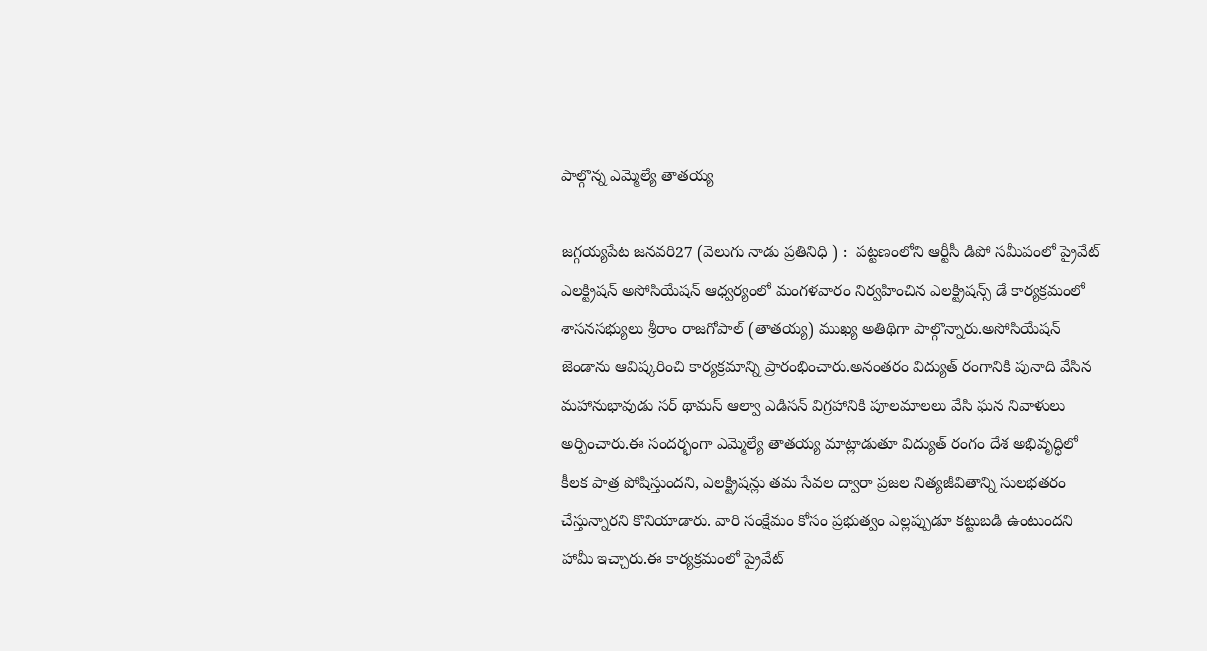పాల్గొన్న ఎమ్మెల్యే తాతయ్య

జగ్గయ్యపేట జనవరి27 (వెలుగు నాడు ప్రతినిధి ) :  పట్టణంలోని ఆర్టీసీ డిపో సమీపంలో ప్రైవేట్ ఎలక్ట్రిషన్ అసోసియేషన్ ఆధ్వర్యంలో మంగళవారం నిర్వహించిన ఎలక్ట్రిషన్స్ డే కార్యక్రమంలో శాసనసభ్యులు శ్రీరాం రాజగోపాల్ (తాతయ్య) ముఖ్య అతిథిగా పాల్గొన్నారు.అసోసియేషన్ జెండాను ఆవిష్కరించి కార్యక్రమాన్ని ప్రారంభించారు.అనంతరం విద్యుత్ రంగానికి పునాది వేసిన మహానుభావుడు సర్ థామస్ ఆల్వా ఎడిసన్ విగ్రహానికి పూలమాలలు వేసి ఘన నివాళులు అర్పించారు.ఈ సందర్భంగా ఎమ్మెల్యే తాతయ్య మాట్లాడుతూ విద్యుత్ రంగం దేశ అభివృద్ధిలో కీలక పాత్ర పోషిస్తుందని, ఎలక్ట్రిషన్లు తమ సేవల ద్వారా ప్రజల నిత్యజీవితాన్ని సులభతరం చేస్తున్నారని కొనియాడారు. వారి సంక్షేమం కోసం ప్రభుత్వం ఎల్లప్పుడూ కట్టుబడి ఉంటుందని హామీ ఇచ్చారు.ఈ కార్యక్రమంలో ప్రైవేట్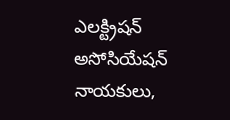ఎలక్ట్రిషన్ అసోసియేషన్ నాయకులు,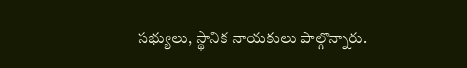సభ్యులు, స్థానిక నాయకులు పాల్గొన్నారు.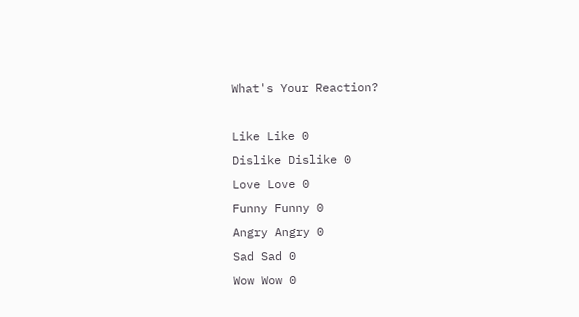What's Your Reaction?

Like Like 0
Dislike Dislike 0
Love Love 0
Funny Funny 0
Angry Angry 0
Sad Sad 0
Wow Wow 0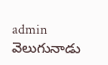admin వెలుగునాడు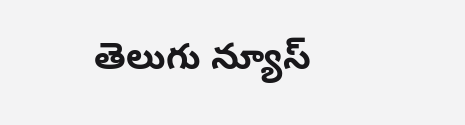తెలుగు న్యూస్